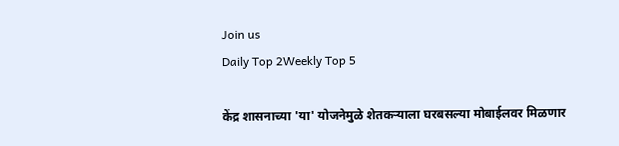Join us
Daily Top 2Weekly Top 5

केंद्र शासनाच्या 'या' योजनेमुळे शेतकऱ्याला घरबसल्या मोबाईलवर मिळणार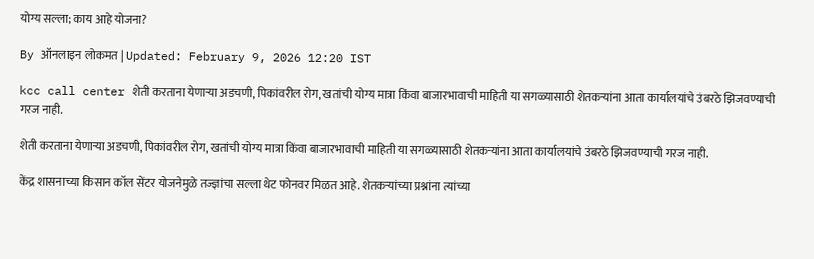योग्य सल्ला; काय आहे योजना?

By ऑनलाइन लोकमत | Updated: February 9, 2026 12:20 IST

kcc call center शेती करताना येणाऱ्या अडचणी, पिकांवरील रोग, खतांची योग्य मात्रा किंवा बाजारभावाची माहिती या सगळ्यासाठी शेतकऱ्यांना आता कार्यालयांचे उंबरठे झिजवण्याची गरज नाही.

शेती करताना येणाऱ्या अडचणी, पिकांवरील रोग, खतांची योग्य मात्रा किंवा बाजारभावाची माहिती या सगळ्यासाठी शेतकऱ्यांना आता कार्यालयांचे उंबरठे झिजवण्याची गरज नाही.

केंद्र शासनाच्या किसान कॉल सेंटर योजनेमुळे तज्ज्ञांचा सल्ला थेट फोनवर मिळत आहे. शेतकऱ्यांच्या प्रश्नांना त्यांच्या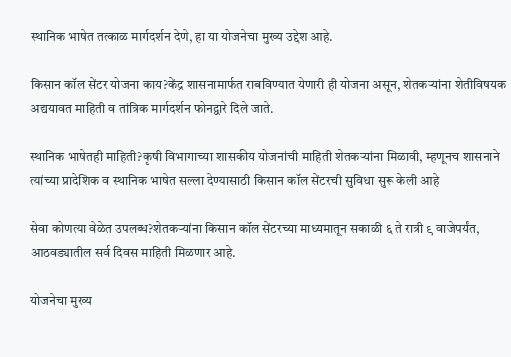स्थानिक भाषेत तत्काळ मार्गदर्शन देणे, हा या योजनेचा मुख्य उद्देश आहे.

किसान कॉल सेंटर योजना काय?केंद्र शासनामार्फत राबविण्यात येणारी ही योजना असून, शेतकऱ्यांना शेतीविषयक अद्ययावत माहिती व तांत्रिक मार्गदर्शन फोनद्वारे दिले जाते.

स्थानिक भाषेतही माहिती?कृषी विभागाच्या शासकीय योजनांची माहिती शेतकऱ्यांना मिळावी, म्हणूनच शासनाने त्यांच्या प्रादेशिक व स्थानिक भाषेत सल्ला देण्यासाठी किसान कॉल सेंटरची सुविधा सुरू केली आहे

सेवा कोणत्या वेळेत उपलब्ध?शेतकऱ्यांना किसान कॉल सेंटरच्या माध्यमातून सकाळी ६ ते रात्री ९ वाजेपर्यंत, आठवड्यातील सर्व दिवस माहिती मिळणार आहे.

योजनेचा मुख्य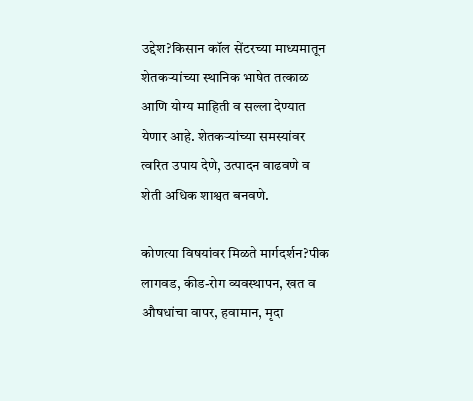उद्देश?किसान कॉल सेंटरच्या माध्यमातून शेतकऱ्यांच्या स्थानिक भाषेत तत्काळ आणि योग्य माहिती व सल्ला देण्यात येणार आहे. शेतकऱ्यांच्या समस्यांवर त्वरित उपाय देणे, उत्पादन वाढवणे व शेती अधिक शाश्वत बनवणे.

कोणत्या विषयांवर मिळते मार्गदर्शन?पीक लागवड, कीड-रोग व्यवस्थापन, खत व औषधांचा वापर, हवामान, मृदा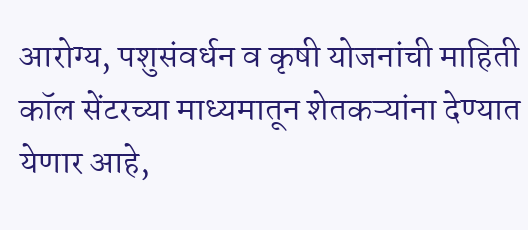आरोग्य, पशुसंवर्धन व कृषी योजनांची माहिती कॉल सेंटरच्या माध्यमातून शेतकऱ्यांना देण्यात येणार आहे,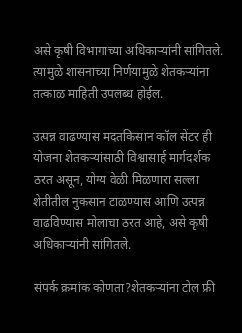असे कृषी विभागाच्या अधिकाऱ्यांनी सांगितले. त्यामुळे शासनाच्या निर्णयामुळे शेतकऱ्यांना तत्काळ माहिती उपलब्ध होईल.

उत्पन्न वाढण्यास मदतकिसान कॉल सेंटर ही योजना शेतकऱ्यांसाठी विश्वासार्ह मार्गदर्शक ठरत असून, योग्य वेळी मिळणारा सल्ला शेतीतील नुकसान टाळण्यास आणि उत्पन्न वाढविण्यास मोलाचा ठरत आहे, असे कृषी अधिकाऱ्यांनी सांगितले.

संपर्क क्रमांक कोणता?शेतकऱ्यांना टोल फ्री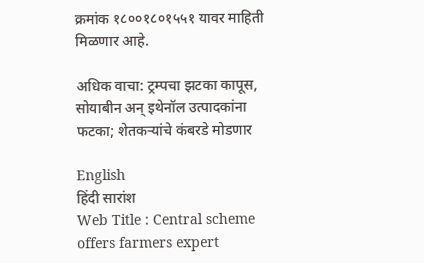क्रमांक १८००१८०१५५१ यावर माहिती मिळणार आहे.

अधिक वाचा: ट्रम्पचा झटका कापूस, सोयाबीन अन् इथेनॉल उत्पादकांना फटका; शेतकऱ्यांचे कंबरडे मोडणार

English
हिंदी सारांश
Web Title : Central scheme offers farmers expert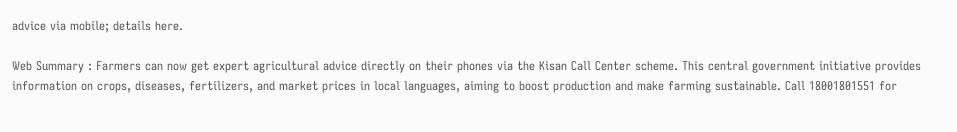advice via mobile; details here.

Web Summary : Farmers can now get expert agricultural advice directly on their phones via the Kisan Call Center scheme. This central government initiative provides information on crops, diseases, fertilizers, and market prices in local languages, aiming to boost production and make farming sustainable. Call 18001801551 for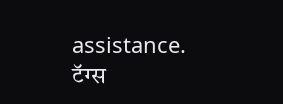assistance.
टॅग्स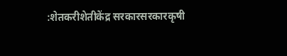:शेतकरीशेतीकेंद्र सरकारसरकारकृषी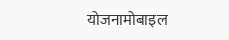योजनामोबाइल